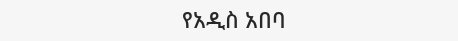የአዲስ አበባ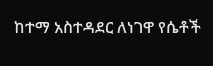ከተማ አስተዳደር ለነገዋ የሴቶች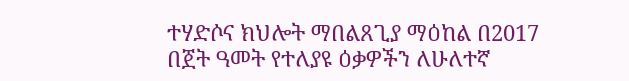ተሃድሶና ክህሎት ማበልጸጊያ ማዕከል በ2017 በጀት ዓመት የተለያዩ ዕቃዎችን ለሁለተኛ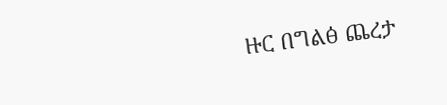ዙር በግልፅ ጨረታ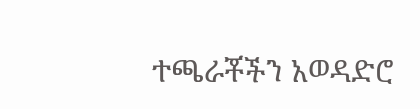ተጫራቾችን አወዳድሮ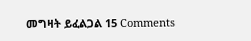መግዛት ይፈልጋል 15 Comments